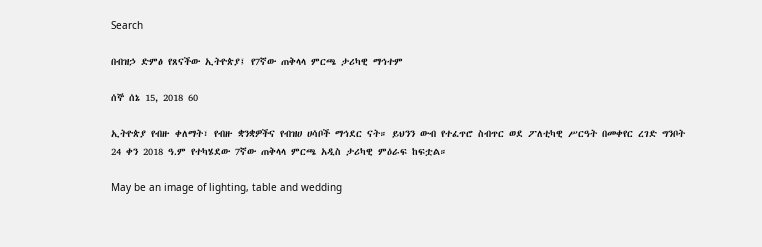Search

በብዝኃ ድምፅ የጸናችው ኢትዮጵያ፤ የ7ኛው ጠቅላላ ምርጫ ታሪካዊ ማኅተም

ሰኞ ሰኔ 15, 2018 60

ኢትዮጵያ የብዙ ቀለማት፣ የብዙ ቋንቋዎችና የብዝሀ ሀሳቦች ማኅደር ናት። ይህንን ውብ የተፈጥሮ ስብጥር ወደ ፖለቲካዊ ሥርዓት በመቀየር ረገድ ግንቦት 24 ቀን 2018 ዓ.ም የተካሄደው 7ኛው ጠቅላላ ምርጫ አዲስ ታሪካዊ ምዕራፍ ከፍቷል።

May be an image of lighting, table and wedding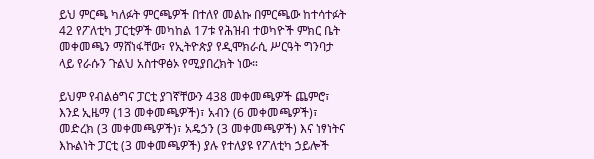ይህ ምርጫ ካለፉት ምርጫዎች በተለየ መልኩ በምርጫው ከተሳተፉት 42 የፖለቲካ ፓርቲዎች መካከል 17ቱ የሕዝብ ተወካዮች ምክር ቤት መቀመጫን ማሸነፋቸው፣ የኢትዮጵያ የዲሞክራሲ ሥርዓት ግንባታ ላይ የራሱን ጉልህ አስተዋፅኦ የሚያበረክት ነው።

ይህም የብልፅግና ፓርቲ ያገኛቸውን 438 መቀመጫዎች ጨምሮ፣ እንደ ኢዜማ (13 መቀመጫዎች)፣ አብን (6 መቀመጫዎች)፣ መድረክ (3 መቀመጫዎች)፣ አዴኃን (3 መቀመጫዎች) እና ነፃነትና እኩልነት ፓርቲ (3 መቀመጫዎች) ያሉ የተለያዩ የፖለቲካ ኃይሎች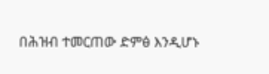በሕዝብ ተመርጠው ድምፅ እንዲሆኑ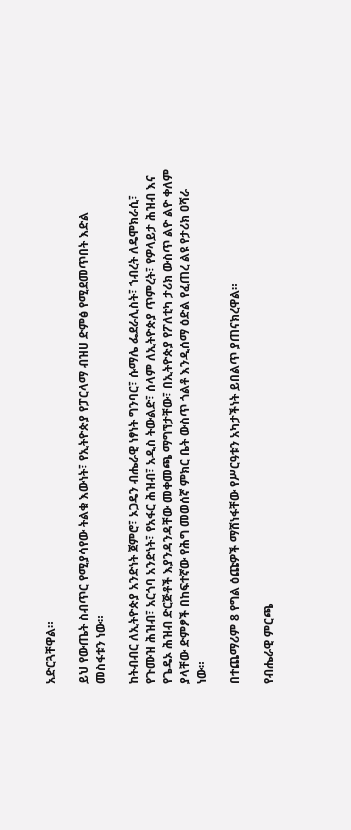አድርጓቸዋል።

ይህ የውጤት ስብጥር የሚያሳየው ትልቁ እውነት፣ የኢትዮጵያ የፓርላማ ብዝሀ ድምፅ የሚደመጥበት እድል መስፋቱን ነው።

ከትብብር ለኢትዮጵያ አንድነት ጀምሮ፣ ኦጋዴን ብሔራዊ ነፃነት ግንባር፣ ሱማሌ ፌደራሊስት፣ ኀብረት ለዴሞክራሲ፣ የጉሙዝ ሕዝብ፣ አርጎባ አንድነት፣ የአፋር ሕዝብ፣ አዲስ ትውልድ፣ ሰላም ለኢትዮጵያ ጥምረት፣ የዎላይታ ሕዝብ እና የጌዴኦ ሕዝብ ድርጅቶች እያንዳንዳቸው መቀመጫ ማግኘታቸው፣ በኢትዮጵያ የፖለቲካ ታሪክ ውስጥ ልዮ ልዮ ቀለም ያላቸው ድምፆች በከፍተኛው የሕግ መወሰኛ ምክር ቤት ውስጥ ጎልቶ እንዲሰማ ዕድል የፈጠረ ልዩ የታሪክ ዐሻራ ነው።

በተጨማሪም 8 የግል ዕጩዎች ማሸነፋቸው የሥርዓቱን አካታችነት ይበልጥ ያጠናክረዋል።

የብሔራዊ ምርጫ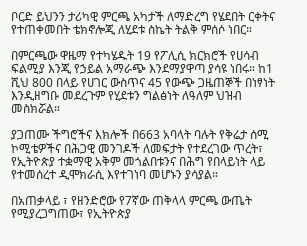ቦርድ ይህንን ታሪካዊ ምርጫ አካታች ለማድረግ የሄደበት ርቀትና የተጠቀመበት ቴክኖሎጂ ለሂደቱ ስኬት ትልቅ ምሰሶ ነበር።

በምርጫው ዋዜማ የተካሄዱት 19 የፖሊሲ ክርክሮች የሀሳብ ፍልሚያ እንጂ የኃይል አማራጭ እንደማያዋጣ ያሳዩ ነበሩ። ከ1 ሺህ 800 በላይ የሀገር ውስጥና 45 የውጭ ጋዜጠኞች በነፃነት እንዲዘግቡ መደረጉም የሂደቱን ግልፅነት ለዓለም ህዝብ መስክሯል።

ያጋጠሙ ችግሮችና እክሎች በ663 አባላት ባሉት የቅሬታ ሰሚ ኮሚቴዎችና በሕጋዊ መንገዶች ለመፍታት የተደረገው ጥረት፣ የኢትዮጵያ ተቋማዊ አቅም መጎልበቱንና በሕግ የበላይነት ላይ የተመሰረተ ዲሞክራሲ እየተገነባ መሆኑን ያሳያል።

በአጠቃላይ ፣ የዘንድሮው የ7ኛው ጠቅላላ ምርጫ ውጤት የሚያረጋግጠው፣ የኢትዮጵያ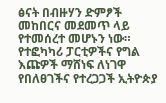ፅናት በብዙሃን ድምፆች መከበርና መደመጥ ላይ የተመሰረተ መሆኑን ነው። የተፎካካሪ ፓርቲዎችና የግል እጩዎች ማሸነፍ ለነገዋ የበለፀገችና የተረጋጋች ኢትዮጵያ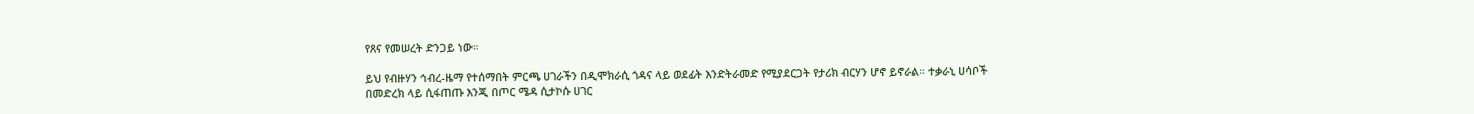የጸና የመሠረት ድንጋይ ነው።

ይህ የብዙሃን ኅብረ-ዜማ የተሰማበት ምርጫ ሀገራችን በዲሞክራሲ ጎዳና ላይ ወደፊት እንድትራመድ የሚያደርጋት የታሪክ ብርሃን ሆኖ ይኖራል። ተቃራኒ ሀሳቦች በመድረክ ላይ ሲፋጠጡ እንጂ በጦር ሜዳ ሲታኮሱ ሀገር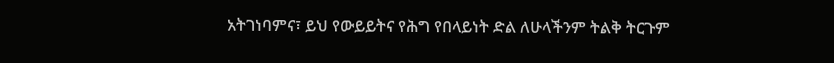አትገነባምና፣ ይህ የውይይትና የሕግ የበላይነት ድል ለሁላችንም ትልቅ ትርጉም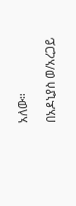አለው።

በአዶኒያስ ወ/አረጋይ